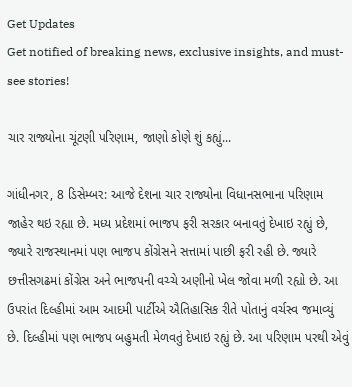Get Updates
Get notified of breaking news, exclusive insights, and must-see stories!

ચાર રાજ્યોના ચૂંટણી પરિણામ, જાણો કોણે શું કહ્યું...

ગાંધીનગર, 8 ડિસેમ્બર: આજે દેશના ચાર રાજ્યોના વિધાનસભાના પરિણામ જાહેર થઇ રહ્યા છે. મધ્ય પ્રદેશમાં ભાજપ ફરી સરકાર બનાવતું દેખાઇ રહ્યું છે, જ્યારે રાજસ્થાનમાં પણ ભાજપ કોંગ્રેસને સત્તામાં પાછી ફરી રહી છે. જ્યારે છત્તીસગઢમાં કોંગ્રેસ અને ભાજપની વચ્ચે અણીનો ખેલ જોવા મળી રહ્યો છે. આ ઉપરાંત દિલ્હીમાં આમ આદમી પાર્ટીએ ઐતિહાસિક રીતે પોતાનું વર્ચસ્વ જમાવ્યું છે. દિલ્હીમાં પણ ભાજપ બહુમતી મેળવતું દેખાઇ રહ્યું છે. આ પરિણામ પરથી એવું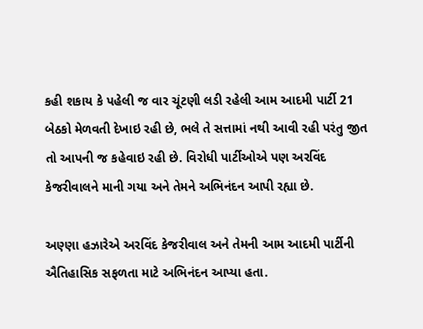કહી શકાય કે પહેલી જ વાર ચૂંટણી લડી રહેલી આમ આદમી પાર્ટી 21 બેઠકો મેળવતી દેખાઇ રહી છે, ભલે તે સત્તામાં નથી આવી રહી પરંતુ જીત તો આપની જ કહેવાઇ રહી છે. વિરોધી પાર્ટીઓએ પણ અરવિંદ કેજરીવાલને માની ગયા અને તેમને અભિનંદન આપી રહ્યા છે.

અણ્ણા હઝારેએ અરવિંદ કેજરીવાલ અને તેમની આમ આદમી પાર્ટીની ઐતિહાસિક સફળતા માટે અભિનંદન આપ્યા હતા.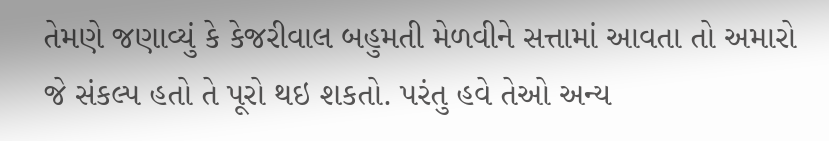તેમણે જણાવ્યું કે કેજરીવાલ બહુમતી મેળવીને સત્તામાં આવતા તો અમારો જે સંકલ્પ હતો તે પૂરો થઇ શકતો. પરંતુ હવે તેઓ અન્ય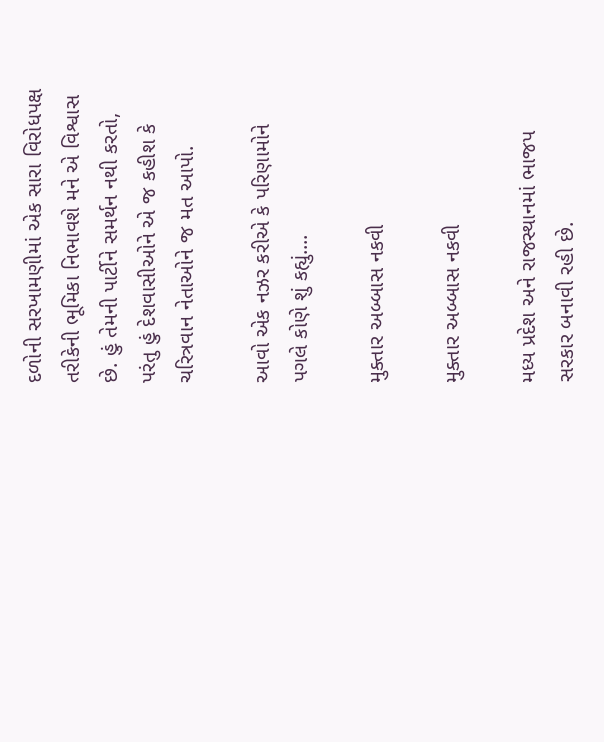દળોની સરખામણીમાં એક સારા વિરોધપક્ષ તરીકેની ભૂમિકા નિભાવશે મને એ વિશ્વાસ છે. હું તેમની પાર્ટીને સમર્થન નથી કરતો, પરંતુ હું દેશવાસીઓને એ જ કહીશ કે ચરિત્રવાન નેતાઓને જ મત આપો.

આવો એક નઝર કરીએ કે પરિણામોને પગલે કોણે શું કહ્યું....

મુક્તાર અબ્બાસ નકવી

મુક્તાર અબ્બાસ નકવી

મધ્ય પ્રદેશ અને રાજસ્થાનમાં ભાજપ સરકાર બનાવી રહી છે.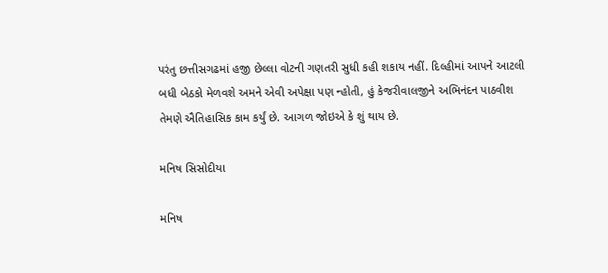પરંતુ છત્તીસગઢમાં હજી છેલ્લા વોટની ગણતરી સુધી કહી શકાય નહીં. દિલ્હીમાં આપને આટલી બધી બેઠકો મેળવશે અમને એવી અપેક્ષા પણ ન્હોતી, હું કેજરીવાલજીને અભિનંદન પાઠવીશ તેમણે ઐતિહાસિક કામ કર્યું છે. આગળ જોઇએ કે શું થાય છે.

મનિષ સિસોદીયા

મનિષ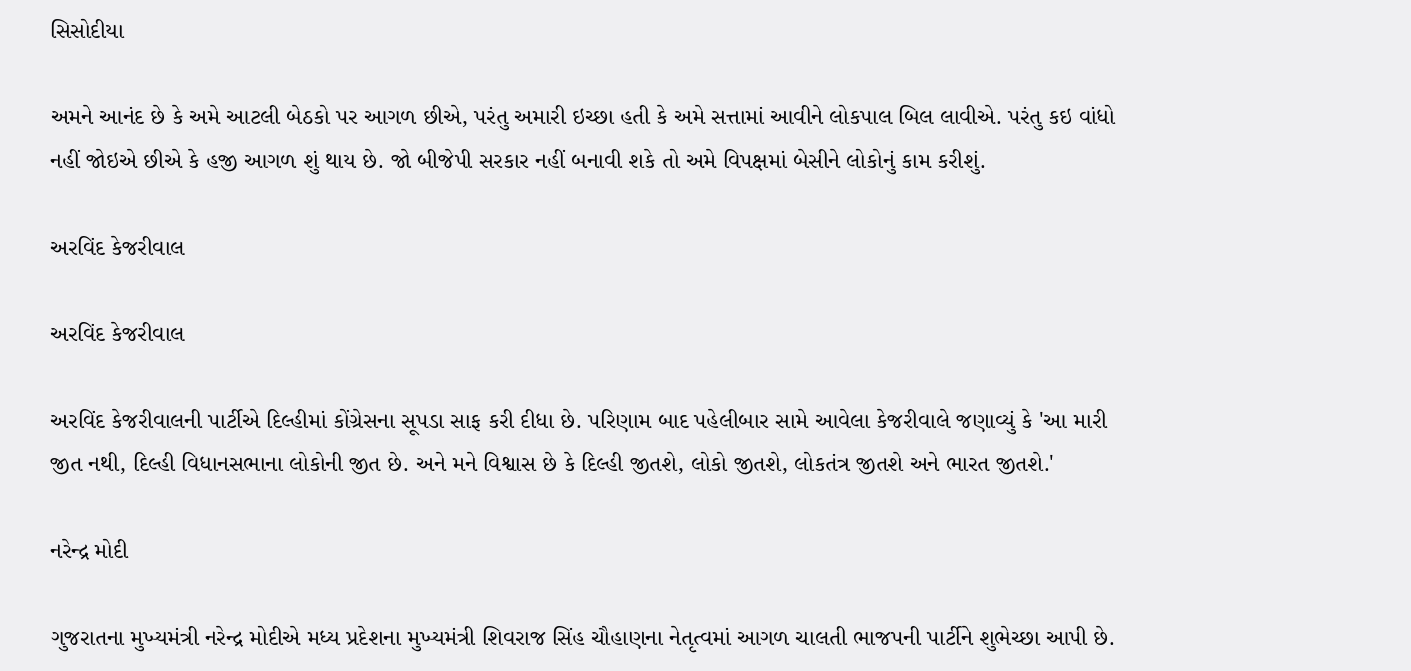સિસોદીયા

અમને આનંદ છે કે અમે આટલી બેઠકો પર આગળ છીએ, પરંતુ અમારી ઇચ્છા હતી કે અમે સત્તામાં આવીને લોકપાલ બિલ લાવીએ. પરંતુ કઇ વાંધો નહીં જોઇએ છીએ કે હજી આગળ શું થાય છે. જો બીજેપી સરકાર નહીં બનાવી શકે તો અમે વિપક્ષમાં બેસીને લોકોનું કામ કરીશું.

અરવિંદ કેજરીવાલ

અરવિંદ કેજરીવાલ

અરવિંદ કેજરીવાલની પાર્ટીએ દિલ્હીમાં કોંગ્રેસના સૂપડા સાફ કરી દીધા છે. પરિણામ બાદ પહેલીબાર સામે આવેલા કેજરીવાલે જણાવ્યું કે 'આ મારી જીત નથી, દિલ્હી વિધાનસભાના લોકોની જીત છે. અને મને વિશ્વાસ છે કે દિલ્હી જીતશે, લોકો જીતશે, લોકતંત્ર જીતશે અને ભારત જીતશે.'

નરેન્દ્ર મોદી

ગુજરાતના મુખ્યમંત્રી નરેન્દ્ર મોદીએ મધ્ય પ્રદેશના મુખ્યમંત્રી શિવરાજ સિંહ ચૌહાણના નેતૃત્વમાં આગળ ચાલતી ભાજપની પાર્ટીને શુભેચ્છા આપી છે.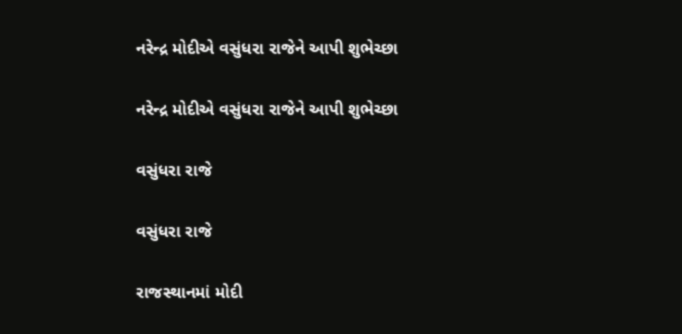નરેન્દ્ર મોદીએ વસુંધરા રાજેને આપી શુભેચ્છા

નરેન્દ્ર મોદીએ વસુંધરા રાજેને આપી શુભેચ્છા

વસુંધરા રાજે

વસુંધરા રાજે

રાજસ્થાનમાં મોદી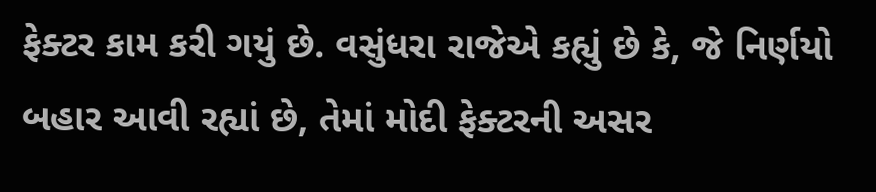ફેક્ટર કામ કરી ગયું છે. વસુંધરા રાજેએ કહ્યું છે કે, જે નિર્ણયો બહાર આવી રહ્યાં છે, તેમાં મોદી ફેક્ટરની અસર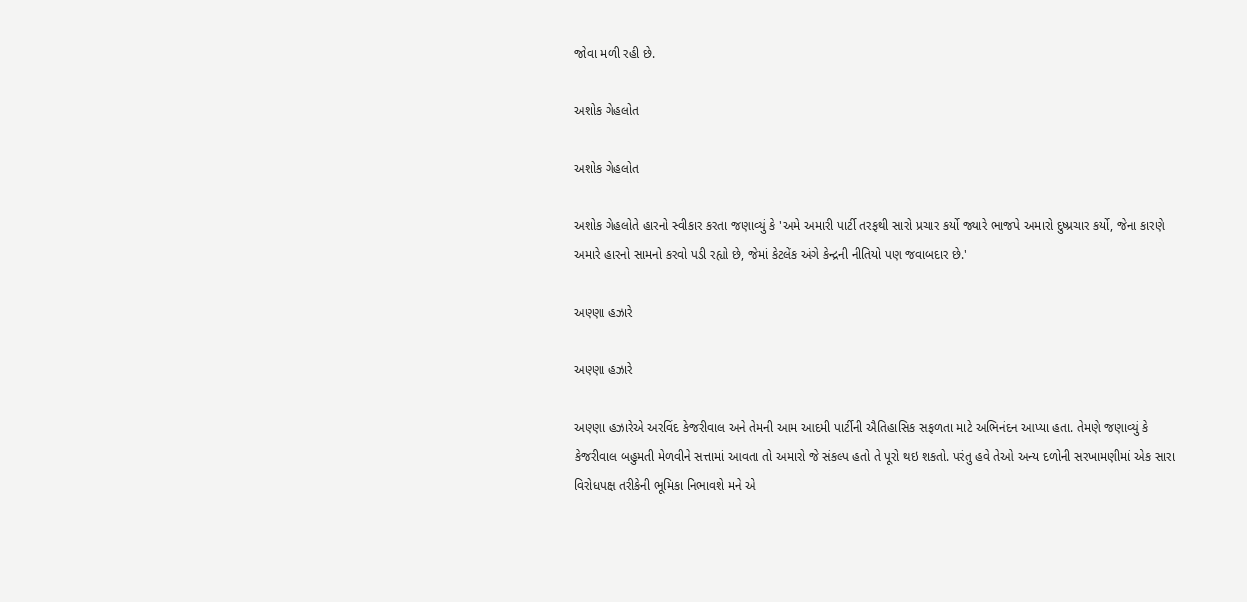જોવા મળી રહી છે.

અશોક ગેહલોત

અશોક ગેહલોત

અશોક ગેહલોતે હારનો સ્વીકાર કરતા જણાવ્યું કે 'અમે અમારી પાર્ટી તરફથી સારો પ્રચાર કર્યો જ્યારે ભાજપે અમારો દુષ્પ્રચાર કર્યો, જેના કારણે અમારે હારનો સામનો કરવો પડી રહ્યો છે, જેમાં કેટલેંક અંગે કેન્દ્રની નીતિયો પણ જવાબદાર છે.'

અણ્ણા હઝારે

અણ્ણા હઝારે

અણ્ણા હઝારેએ અરવિંદ કેજરીવાલ અને તેમની આમ આદમી પાર્ટીની ઐતિહાસિક સફળતા માટે અભિનંદન આપ્યા હતા. તેમણે જણાવ્યું કે કેજરીવાલ બહુમતી મેળવીને સત્તામાં આવતા તો અમારો જે સંકલ્પ હતો તે પૂરો થઇ શકતો. પરંતુ હવે તેઓ અન્ય દળોની સરખામણીમાં એક સારા વિરોધપક્ષ તરીકેની ભૂમિકા નિભાવશે મને એ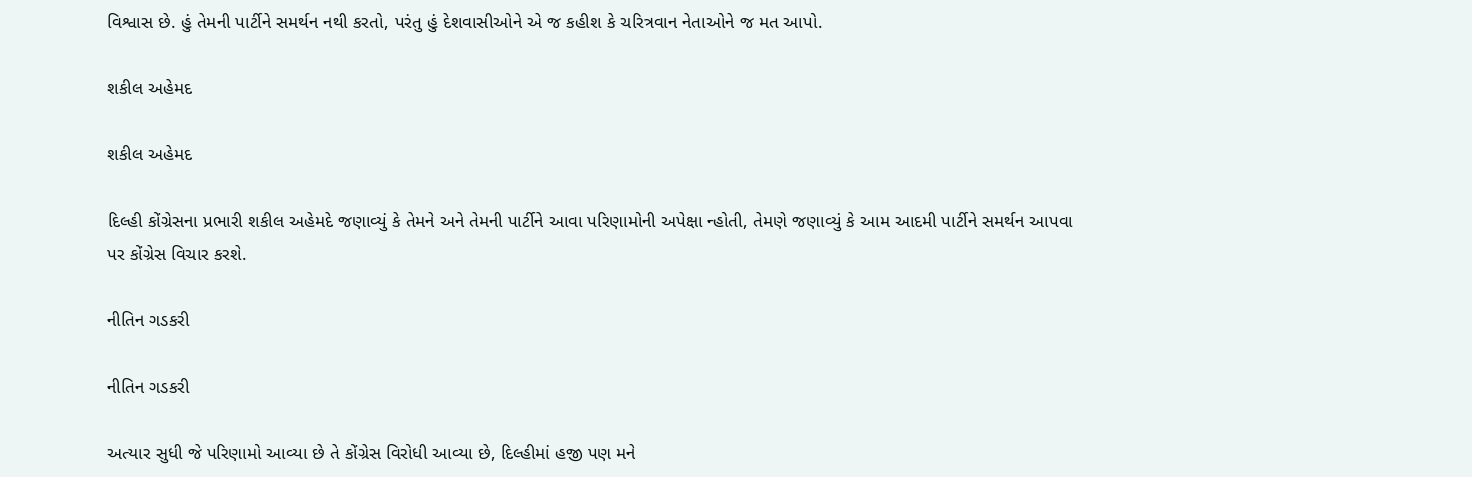વિશ્વાસ છે. હું તેમની પાર્ટીને સમર્થન નથી કરતો, પરંતુ હું દેશવાસીઓને એ જ કહીશ કે ચરિત્રવાન નેતાઓને જ મત આપો.

શકીલ અહેમદ

શકીલ અહેમદ

દિલ્હી કોંગ્રેસના પ્રભારી શકીલ અહેમદે જણાવ્યું કે તેમને અને તેમની પાર્ટીને આવા પરિણામોની અપેક્ષા ન્હોતી, તેમણે જણાવ્યું કે આમ આદમી પાર્ટીને સમર્થન આપવા પર કોંગ્રેસ વિચાર કરશે.

નીતિન ગડકરી

નીતિન ગડકરી

અત્યાર સુધી જે પરિણામો આવ્યા છે તે કોંગ્રેસ વિરોધી આવ્યા છે, દિલ્હીમાં હજી પણ મને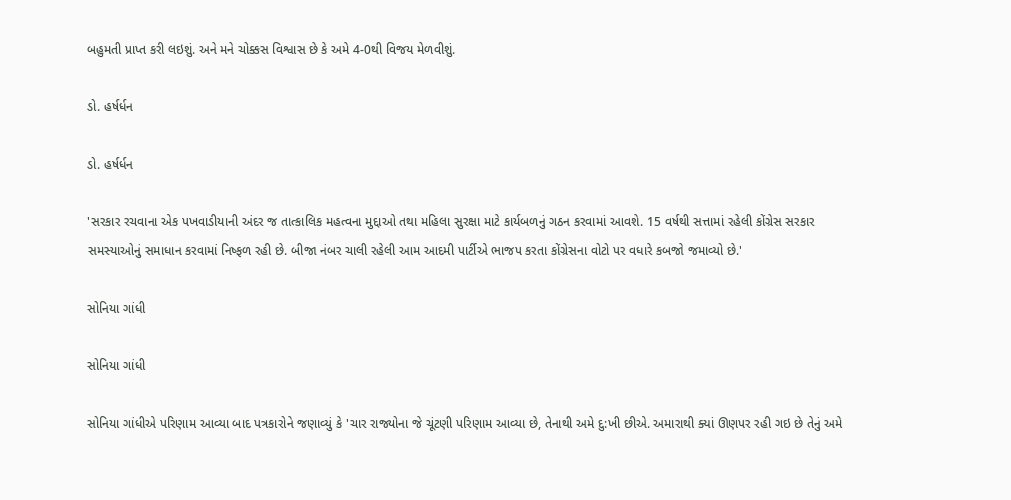બહુમતી પ્રાપ્ત કરી લઇશું. અને મને ચોક્કસ વિશ્વાસ છે કે અમે 4-0થી વિજય મેળવીશું.

ડો. હર્ષર્ધન

ડો. હર્ષર્ધન

'સરકાર રચવાના એક પખવાડીયાની અંદર જ તાત્કાલિક મહત્વના મુદ્દાઓ તથા મહિલા સુરક્ષા માટે કાર્યબળનું ગઠન કરવામાં આવશે. 15 વર્ષથી સત્તામાં રહેલી કોંગ્રેસ સરકાર સમસ્યાઓનું સમાધાન કરવામાં નિષ્ફળ રહી છે. બીજા નંબર ચાલી રહેલી આમ આદમી પાર્ટીએ ભાજપ કરતા કોંગ્રેસના વોટો પર વધારે કબજો જમાવ્યો છે.'

સોનિયા ગાંધી

સોનિયા ગાંધી

સોનિયા ગાંધીએ પરિણામ આવ્યા બાદ પત્રકારોને જણાવ્યું કે 'ચાર રાજ્યોના જે ચૂંટણી પરિણામ આવ્યા છે, તેનાથી અમે દુ:ખી છીએ. અમારાથી ક્યાં ઊણપર રહી ગઇ છે તેનું અમે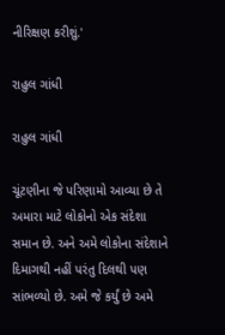નીરિક્ષણ કરીશું.'

રાહુલ ગાંધી

રાહુલ ગાંધી

ચૂંટણીના જે પરિણામો આવ્યા છે તે અમારા માટે લોકોનો એક સંદેશા સમાન છે. અને અમે લોકોના સંદેશાને દિમાગથી નહીં પરંતુ દિલથી પણ સાંભળ્યો છે. અમે જે કર્યું છે અમે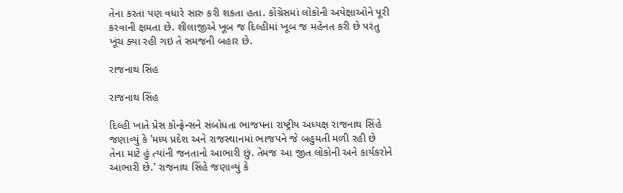તેના કરતા પણ વધારે સારુ કરી શકતા હતા. કોંગ્રેસમાં લોકોની અપેક્ષાઓને પૂરી કરવાની ક્ષમતા છે. શીલાજીએ ખૂબ જ દિલ્હીમાં ખૂબ જ મહેનત કરી છે પરંતુ ખૂંચ ક્યા રહી ગઇ તે સમજની બહાર છે.

રાજનાથ સિંહ

રાજનાથ સિંહ

દિલ્હી ખાતે પ્રેસ કોન્ફ્રેન્સને સંબોધતા ભાજપના રાષ્ટ્રીય અધ્યક્ષ રાજનાથ સિંહે જણાવ્યું કે 'મધ્ય પ્રદેશ અને રાજસ્થાનમાં ભાજપને જે બહુમતી મળી રહી છે તેના માટે હું ત્યાંની જનતાનો આભારી છું. તેમજ આ જીત લોકોની અને કાર્યકરોને આભારી છે.' રાજનાથ સિંહે જણાવ્યું કે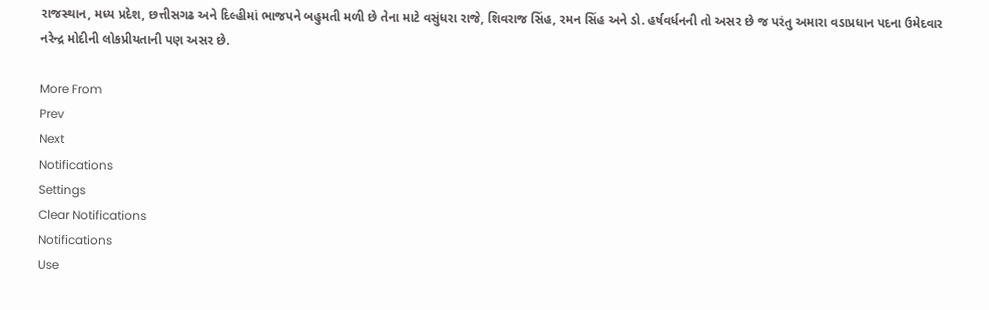રાજસ્થાન, મધ્ય પ્રદેશ, છત્તીસગઢ અને દિલ્હીમાં ભાજપને બહુમતી મળી છે તેના માટે વસુંધરા રાજે, શિવરાજ સિંહ, રમન સિંહ અને ડો. હર્ષવર્ધનની તો અસર છે જ પરંતુ અમારા વડાપ્રધાન પદના ઉમેદવાર નરેન્દ્ર મોદીની લોકપ્રીયતાની પણ અસર છે.

More From
Prev
Next
Notifications
Settings
Clear Notifications
Notifications
Use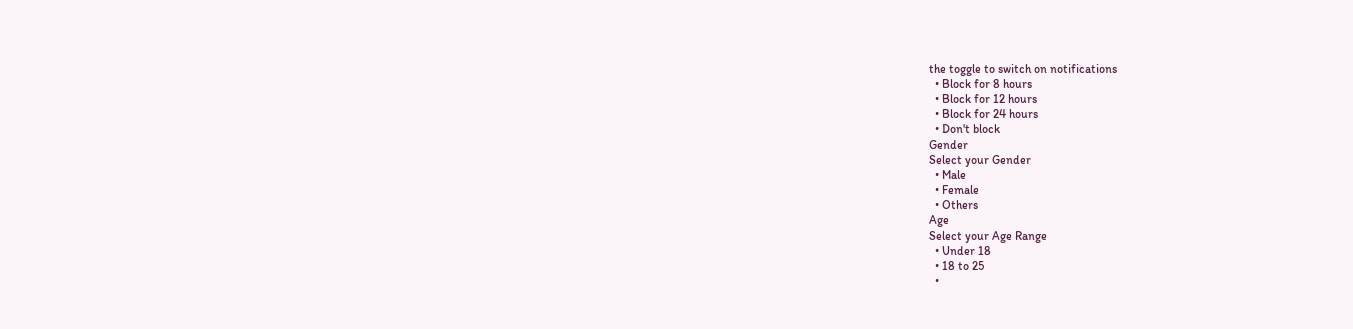the toggle to switch on notifications
  • Block for 8 hours
  • Block for 12 hours
  • Block for 24 hours
  • Don't block
Gender
Select your Gender
  • Male
  • Female
  • Others
Age
Select your Age Range
  • Under 18
  • 18 to 25
  •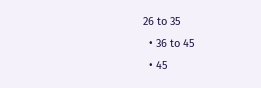26 to 35
  • 36 to 45
  • 45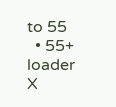to 55
  • 55+
loader
X